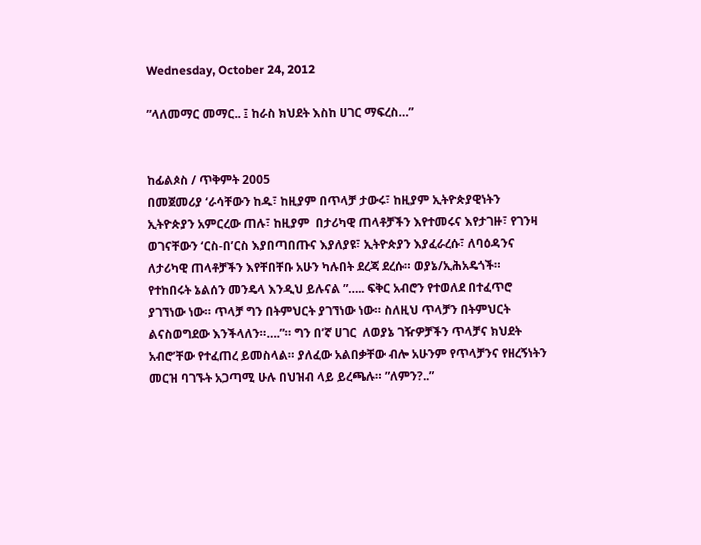Wednesday, October 24, 2012

”ላለመማር መማር.. ፤ ከራስ ክህደት እስከ ሀገር ማፍረስ…”


ከፊልጶስ / ጥቅምት 2005
በመጀመሪያ ‘ራሳቸውን ከዱ፣ ከዚያም በጥላቻ ታውሩ፣ ከዚያም ኢትዮጵያዊነትን ኢትዮጵያን አምርረው ጠሉ፣ ከዚያም  በታሪካዊ ጠላቶቻችን እየተመሩና እየታገዙ፣ የገንዛ ወገናቸውን ‘ርስ-በ’ርስ እያበጣበጡና እያለያዩ፣ ኢትዮጵያን እያፈራረሱ፣ ለባዕዳንና ለታሪካዊ ጠላቶቻችን እየቸበቸቡ አሁን ካሉበት ደረጃ ደረሱ። ወያኔ/ኢሕአዴጎች።
የተከበሩት ኔልሰን መንዴላ እንዲህ ይሉናል ”….. ፍቅር አብሮን የተወለደ በተፈጥሮ ያገኘነው ነው። ጥላቻ ግን በትምህርት ያገኘነው ነው። ስለዚህ ጥላቻን በትምህርት ልናስወግደው እንችላለን።….”። ግን በ’ኛ ሀገር  ለወያኔ ገዥዎቻችን ጥላቻና ክህደት አብሮ’ቸው የተፈጠረ ይመስላል። ያለፈው አልበቃቸው ብሎ አሁንም የጥላቻንና የዘረኝነትን መርዝ ባገኙት አጋጣሚ ሁሉ በህዝብ ላይ ይረጫሉ። ”ለምን?..”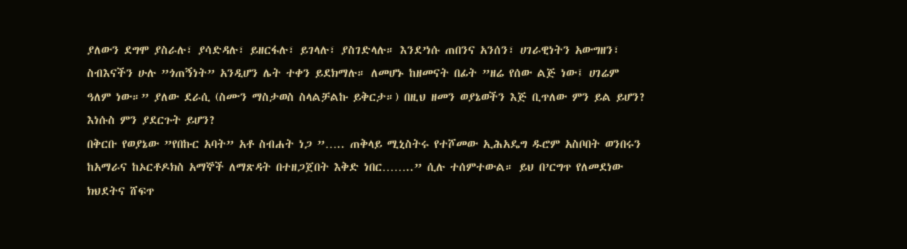ያለውን ደግሞ ያስራሉ፣ ያሳድዳሉ፣ ይዘርፋሉ፣ ይገላሉ፣ ያስገድላሉ። እንደ’ነሱ ጠበንና አንሰን፣ ሀገራዊነትን አውግዘን፣ ስብእናችን ሁሉ ”ጎጠኝነት” አንዲሆን ሌት ተቀን ይደክማሉ። ለመሆኑ ከዘመናት በፊት ”ዘሬ የሰው ልጅ ነው፤ ሀገሬም ዓለም ነው።” ያለው ደራሲ (ስሙን ማስታወስ ስላልቻልኩ ይቅርታ።) በዚህ ዘመን ወያኔወችን እጅ ቢጥለው ምን ይል ይሆን? እነሱስ ምን ያደርጉት ይሆን?
በቅርቡ የወያኔው ”የበኩር አባት” አቶ ስብሐት ነጋ ”….. ጠቅላይ ሚኒስትሩ የተሾመው ኢሕአዴግ ዱሮም አስቦበት ወንበሩን ከአማራና ከኦርቶዶክስ አማኞች ለማጽዳት በተዘጋጀበት እቅድ ነበር……..” ሲሉ ተሰምተውል። ይህ በ’ርግጥ የለመደነው ክህደትና ሸፍጥ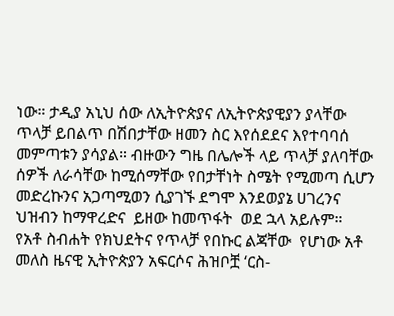ነው። ታዲያ አኒህ ሰው ለኢትዮጵያና ለኢትዮጵያዊያን ያላቸው ጥላቻ ይበልጥ በሽበታቸው ዘመን ስር እየሰደደና እየተባባሰ መምጣቱን ያሳያል። ብዙውን ግዜ በሌሎች ላይ ጥላቻ ያለባቸው ሰዎች ለራሳቸው ከሚሰማቸው የበታቸነት ስሜት የሚመጣ ሲሆን መድረኩንና አጋጣሚወን ሲያገኙ ደግሞ እንደወያኔ ሀገረንና ህዝብን ከማዋረድና  ይዘው ከመጥፋት  ወደ ኋላ አይሉም።
የአቶ ስብሐት የክህደትና የጥላቻ የበኩር ልጃቸው  የሆነው አቶ መለስ ዜናዊ ኢትዮጵያን አፍርሶና ሕዝቦቿ ‘ርስ-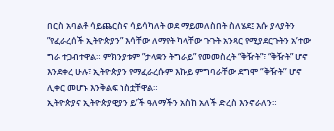በርስ አባልቶ ሳይጨርስና ሳይሳካለት ወደ ማይመለስበት ስለሄደ፤ እሱ ያላያትን ”የፈራረሰች ኢትዮጵያን” እሳቸው ለማየት ካላቸው ጉጉት አንጻር የሚያደርጉትን አ’ተው ግራ ተጋብተዋል። ምክንያቱም ”ታላቋን ትግራይ” የመመስረት “ቅዥት”፣ “ቅዥት” ሆኖ እንደቀረ ሁሉ፣ ኢትዮጵያን የማፈራረሱም እኩይ ምግባራቸው ደግሞ ‘’ቅዥት’’ ሆኖ ሊቀር መሆኑ እንቅልፍ ነስቷቸዋል።
ኢትዮጵያና ኢትዮጵያዊያን ይ’ች ዓለማችን አስከ አለች ድረስ እንኖራለን።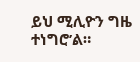ይህ ሚሊዮን ግዜ ተነግሮ’ል።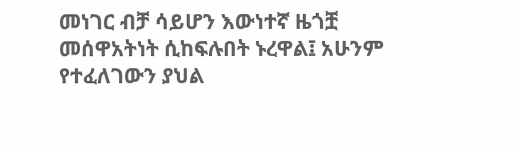መነገር ብቻ ሳይሆን እውነተኛ ዜጎቿ መሰዋአትነት ሲከፍሉበት ኑረዋል፤ አሁንም የተፈለገውን ያህል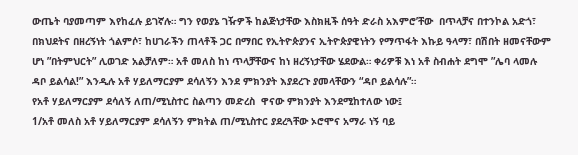ውጤት ባያመጣም እየከፈሉ ይገኛሉ። ግን የወያኔ ገዥዎች ከልጅነታቸው እስክዚች ሰዓት ድራስ አእምሮ’ቸው  በጥላቻና በተንኮል አድጎ፣ በክህደትና በዘረኝነት ጎልምሶ፣ ከሀገራችን ጠላቶች ጋር በማበር የኢትዮጵያንና ኢትዮጵያዊነትን የማጥፋት እኩይ ዓላማ፣ በሽበት ዘመናቸውም ሆነ ”በትምህርት” ሊወገድ አልቻለም። አቶ መለስ ከነ ጥላቻቸውና ከነ ዘረኝነታቸው ሄደውል። ቀሪዎቹ እነ አቶ ስብሐት ደግሞ ”ሌባ ላመሉ ዳቦ ይልሳል!” እንዲሉ አቶ ሃይለማርያም ደሳለኝን እንደ ምክንያት እያደረጉ ያመላቸውን “ዳቦ ይልሳሉ”።
የአቶ ሃይለማርያም ደሳለኝ ለጠ/ሚኒስተር ስልጣን መድረስ  ዋናው ምክንያት እንደሚከተለው ነው፤
1/አቶ መለስ አቶ ሃይለማርያም ደሳለኝን ምክትል ጠ/ሚኒስተር ያደረጓቸው ኦሮሞና አማራ ነኝ ባይ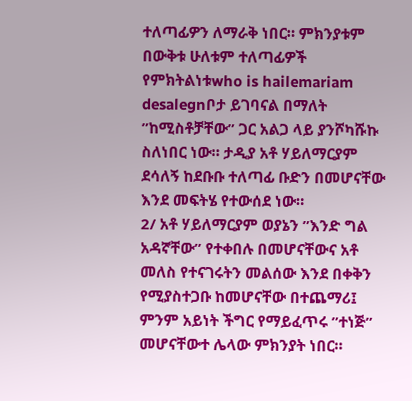ተለጣፊዎን ለማራቅ ነበር። ምክንያቱም በውቅቱ ሁለቱም ተለጣፊዎች የምክትልነቱwho is hailemariam desalegnቦታ ይገባናል በማለት ”ከሚስቶቻቸው” ጋር አልጋ ላይ ያንሾካሹኩ ስለነበር ነው። ታዲያ አቶ ሃይለማርያም ደሳለኝ ከደቡቡ ተለጣፊ ቡድን በመሆናቸው እንደ መፍትሄ የተውሰደ ነው።
2/ አቶ ሃይለማርያም ወያኔን ”እንድ ግል አዳኛቸው” የተቀበሉ በመሆናቸውና አቶ መለስ የተናገሩትን መልሰው እንደ በቀቅን የሚያስተጋቡ ከመሆናቸው በተጨማሪ፤ ምንም አይነት ችግር የማይፈጥሩ ”ተነጅ” መሆናቸውተ ሌላው ምክንያት ነበር።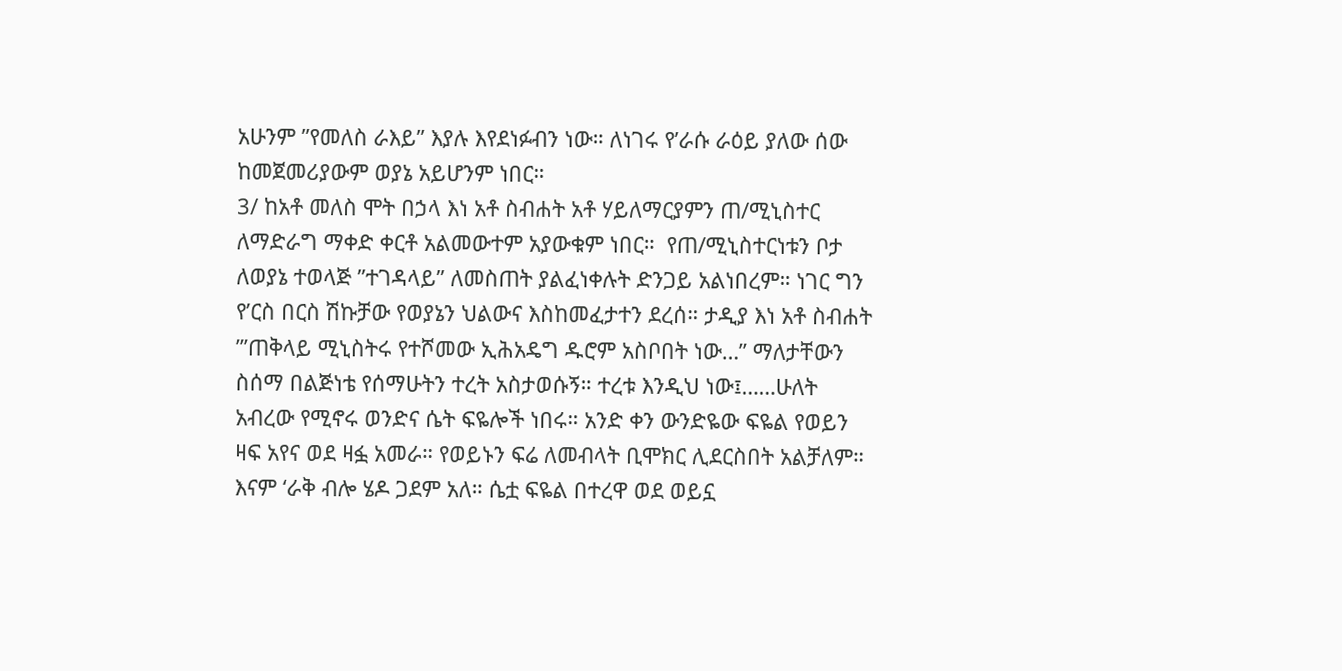አሁንም ”የመለስ ራእይ” እያሉ እየደነፉብን ነው። ለነገሩ የ’ራሱ ራዕይ ያለው ሰው ከመጀመሪያውም ወያኔ አይሆንም ነበር።
3/ ከአቶ መለስ ሞት በኃላ እነ አቶ ስብሐት አቶ ሃይለማርያምን ጠ/ሚኒስተር ለማድራግ ማቀድ ቀርቶ አልመውተም አያውቁም ነበር።  የጠ/ሚኒስተርነቱን ቦታ ለወያኔ ተወላጅ ”ተገዳላይ” ለመስጠት ያልፈነቀሉት ድንጋይ አልነበረም። ነገር ግን የ’ርስ በርስ ሽኩቻው የወያኔን ህልውና እስከመፈታተን ደረሰ። ታዲያ እነ አቶ ስብሐት ”’ጠቅላይ ሚኒስትሩ የተሾመው ኢሕአዴግ ዱሮም አስቦበት ነው…” ማለታቸውን ስሰማ በልጅነቴ የሰማሁትን ተረት አስታወሱኝ። ተረቱ እንዲህ ነው፤……ሁለት አብረው የሚኖሩ ወንድና ሴት ፍዬሎች ነበሩ። አንድ ቀን ውንድዬው ፍዬል የወይን ዛፍ አየና ወደ ዛፏ አመራ። የወይኑን ፍሬ ለመብላት ቢሞክር ሊደርስበት አልቻለም። እናም ‘ራቅ ብሎ ሄዶ ጋደም አለ። ሴቷ ፍዬል በተረዋ ወደ ወይኗ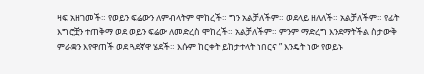ዛፍ አዘገመች። የወይን ፍሬውን ለምብላትም ሞከረች። ግን አልቻለችም። ወደላይ ዘለለች። አልቻለችም። የፊት እግሮቿን ተጠቅማ ወደ ወይን ፍሬው ለመድረስ ሞከረች። አልቻለችም። ምንም ማድረግ እንደማትችል ስታውቅ ምራቋን እየዋጠች ወደ ጓደኛዋ ሄደች። እሱም ከርቀት ይከታተላት ነበርና ” እንዴት ነው የወይኑ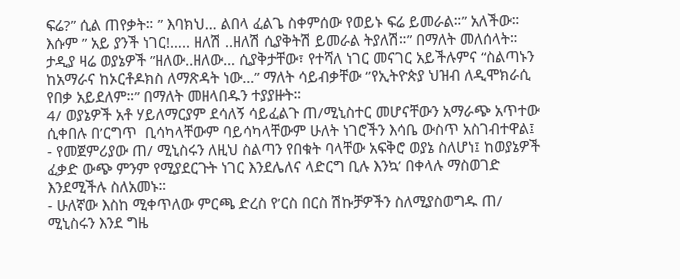ፍሬ?” ሲል ጠየቃት። ” እባክህ… ልበላ ፈልጌ ስቀምሰው የወይኑ ፍሬ ይመራል።” አለችው።  እሱም ” አይ ያንች ነገር!….. ዘለሽ ..ዘለሽ ሲያቅትሽ ይመራል ትያለሽ።” በማለት መለሰላት። ታዲያ ዛሬ ወያኔዎች ”ዘለው..ዘለው… ሲያቅታቸው፣ የተሻለ ነገር መናገር አይችሉምና “ስልጣኑን ከአማራና ከኦርቶዶክስ ለማጽዳት ነው…” ማለት ሳይብቃቸው ‘’የኢትዮጵያ ህዝብ ለዲሞክራሲ የበቃ አይደለም።” በማለት መዘላበዱን ተያያዙት።
4/ ወያኔዎች አቶ ሃይለማርያም ደሳለኝ ሳይፈልጉ ጠ/ሚኒስተር መሆናቸውን አማራጭ አጥተው ሲቀበሉ በ’ርግጥ  ቢሳካላቸውም ባይሳካላቸውም ሁለት ነገሮችን እሳቤ ውስጥ አስገብተዋል፤
- የመጀምሪያው ጠ/ ሚኒስሩን ለዚህ ስልጣን የበቁት ባላቸው አፍቅሮ ወያኔ ስለሆነ፤ ከወያኔዎች ፈቃድ ውጭ ምንም የሚያደርጉት ነገር እንደሌለና ላድርግ ቢሉ እንኳ’ በቀላሉ ማስወገድ እንደሚችሉ ስለአመኑ።
- ሁለኛው እስከ ሚቀጥለው ምርጫ ድረስ የ’ርስ በርስ ሽኩቻዎችን ስለሚያስወግዱ ጠ/ ሚኒስሩን እንደ ግዜ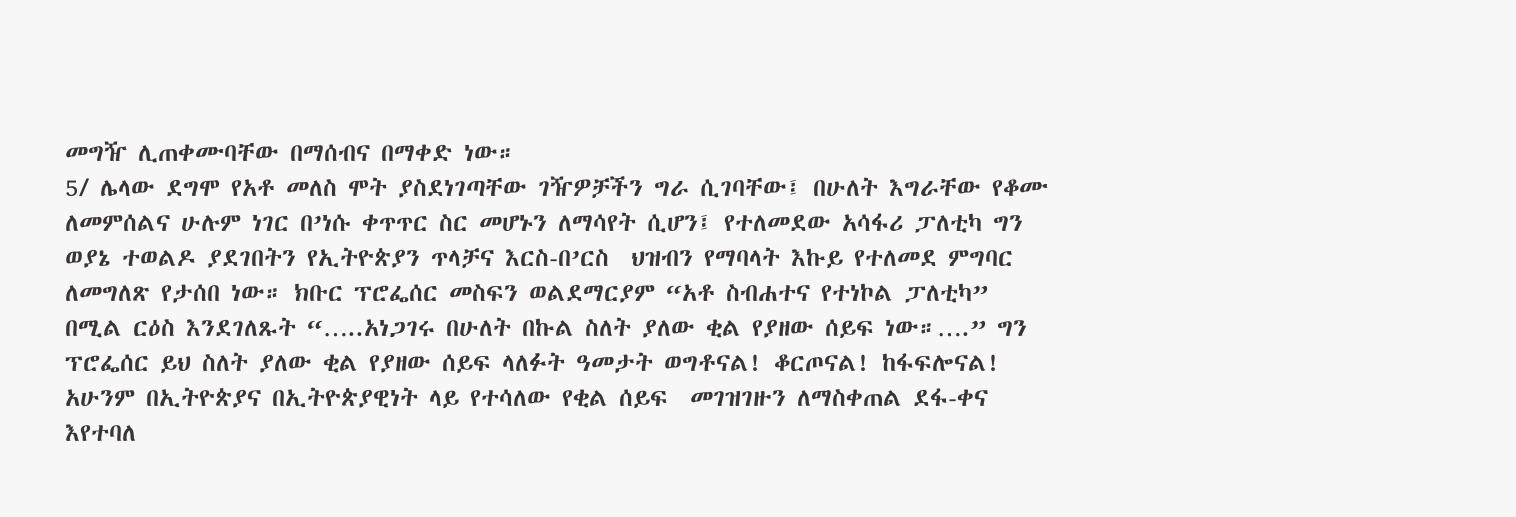መግዥ ሊጠቀሙባቸው በማሰብና በማቀድ ነው።
5/ ሌላው ደግሞ የአቶ መለስ ሞት ያስደነገጣቸው ገዥዎቻችን ግራ ሲገባቸው፤ በሁለት እግራቸው የቆሙ ለመምሰልና ሁሉም ነገር በ’ነሱ ቀጥጥር ስር መሆኑን ለማሳየት ሲሆን፤ የተለመደው አሳፋሪ ፓለቲካ ግን ወያኔ ተወልዶ ያደገበትን የኢትዮጵያን ጥላቻና እርስ-በ’ርስ  ህዝብን የማባላት እኩይ የተለመደ ምግባር ለመግለጽ የታሰበ ነው። ክቡር ፕሮፌሰር መስፍን ወልደማርያም “አቶ ስብሐተና የተነኮል ፓለቲካ” በሚል ርዕስ እንደገለጹት “…..አነጋገሩ በሁለት በኩል ስለት ያለው ቂል የያዘው ሰይፍ ነው።….” ግን  ፕሮፌሰር ይህ ስለት ያለው ቂል የያዘው ሰይፍ ላለፉት ዓመታት ወግቶናል! ቆርጦናል! ከፋፍሎናል! አሁንም በኢትዮጵያና በኢትዮጵያዊነት ላይ የተሳለው የቂል ሰይፍ  መገዝገዙን ለማስቀጠል ደፋ-ቀና እየተባለ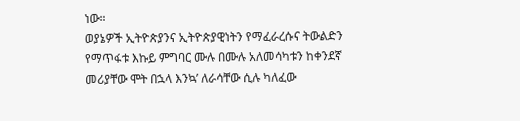ነው።
ወያኔዎች ኢትዮጵያንና ኢትዮጵያዊነትን የማፈራረሱና ትውልድን የማጥፋቱ እኩይ ምግባር ሙሉ በሙሉ አለመሳካቱን ከቀንደኛ መሪያቸው ሞት በኋላ እንኳ’ ለራሳቸው ሲሉ ካለፈው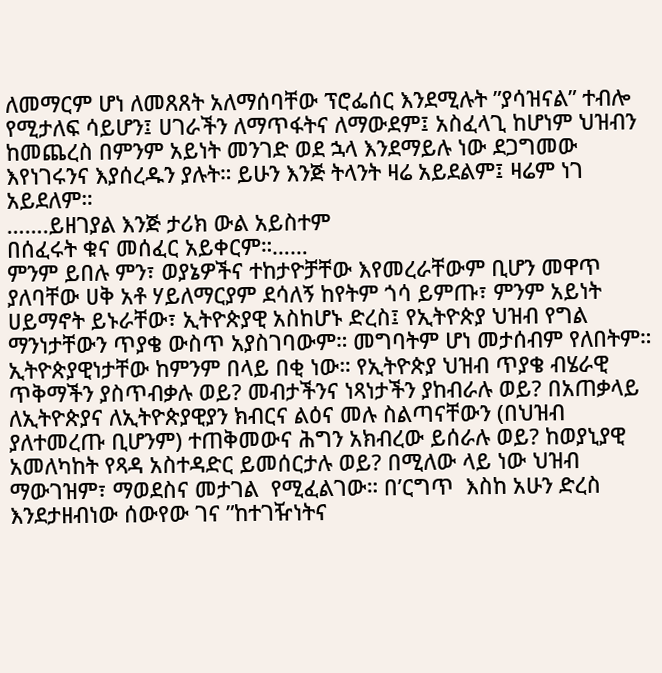ለመማርም ሆነ ለመጸጸት አለማሰባቸው ፕሮፌሰር እንደሚሉት ”ያሳዝናል” ተብሎ የሚታለፍ ሳይሆን፤ ሀገራችን ለማጥፋትና ለማውደም፤ አስፈላጊ ከሆነም ህዝብን ከመጨረስ በምንም አይነት መንገድ ወደ ኋላ እንደማይሉ ነው ደጋግመው እየነገሩንና እያሰረዱን ያሉት። ይሁን እንጅ ትላንት ዛሬ አይደልም፤ ዛሬም ነገ አይደለም።
…….ይዘገያል እንጅ ታሪክ ውል አይስተም
በሰፈሩት ቁና መሰፈር አይቀርም።……
ምንም ይበሉ ምን፣ ወያኔዎችና ተከታዮቻቸው እየመረራቸውም ቢሆን መዋጥ ያለባቸው ሀቅ አቶ ሃይለማርያም ደሳለኝ ከየትም ጎሳ ይምጡ፣ ምንም አይነት ሀይማኖት ይኑራቸው፣ ኢትዮጵያዊ አስከሆኑ ድረስ፤ የኢትዮጵያ ህዝብ የግል ማንነታቸውን ጥያቄ ውስጥ አያስገባውም። መግባትም ሆነ መታሰብም የለበትም። ኢትዮጵያዊነታቸው ከምንም በላይ በቂ ነው። የኢትዮጵያ ህዝብ ጥያቄ ብሄራዊ ጥቅማችን ያስጥብቃሉ ወይ? መብታችንና ነጻነታችን ያከብራሉ ወይ? በአጠቃላይ ለኢትዮጵያና ለኢትዮጵያዊያን ክብርና ልዕና መሉ ስልጣናቸውን (በህዝብ ያለተመረጡ ቢሆንም) ተጠቅመውና ሕግን አክብረው ይሰራሉ ወይ? ከወያኒያዊ አመለካከት የጻዳ አስተዳድር ይመሰርታሉ ወይ? በሚለው ላይ ነው ህዝብ ማውገዝም፣ ማወደስና መታገል  የሚፈልገው። በ’ርግጥ  እስከ አሁን ድረስ እንደታዘብነው ሰውየው ገና ”ከተገዥነትና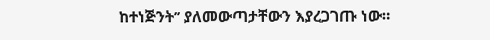ከተነጅንት’’ ያለመውጣታቸውን እያረጋገጡ ነው።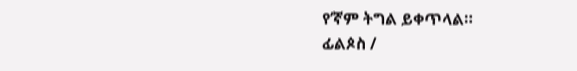የ’ኛም ትግል ይቀጥላል።
ፊልጶስ /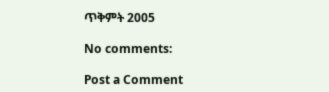ጥቅምት 2005

No comments:

Post a Comment